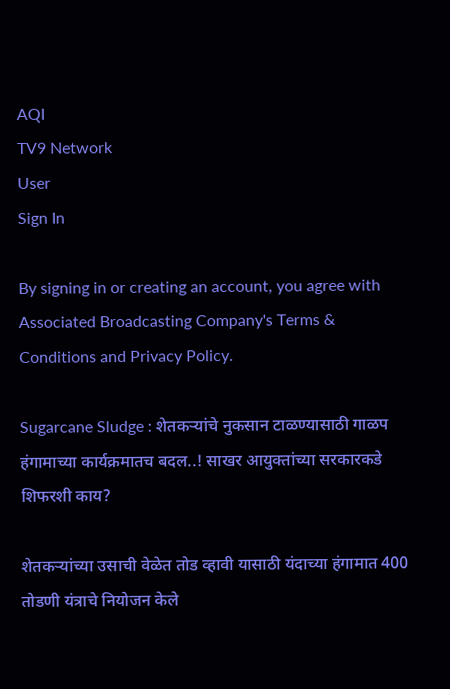AQI
TV9 Network
User
Sign In

By signing in or creating an account, you agree with Associated Broadcasting Company's Terms & Conditions and Privacy Policy.

Sugarcane Sludge : शेतकऱ्यांचे नुकसान टाळण्यासाठी गाळप हंगामाच्या कार्यक्रमातच बदल..! साखर आयुक्तांच्या सरकारकडे शिफरशी काय?

शेतकऱ्यांच्या उसाची वेळेत तोड व्हावी यासाठी यंदाच्या हंगामात 400 तोडणी यंत्राचे नियोजन केले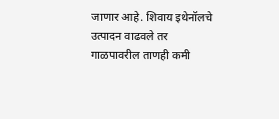जाणार आहे. शिवाय इथेनॉलचे उत्पादन वाढवले तर गाळपावरील ताणही कमी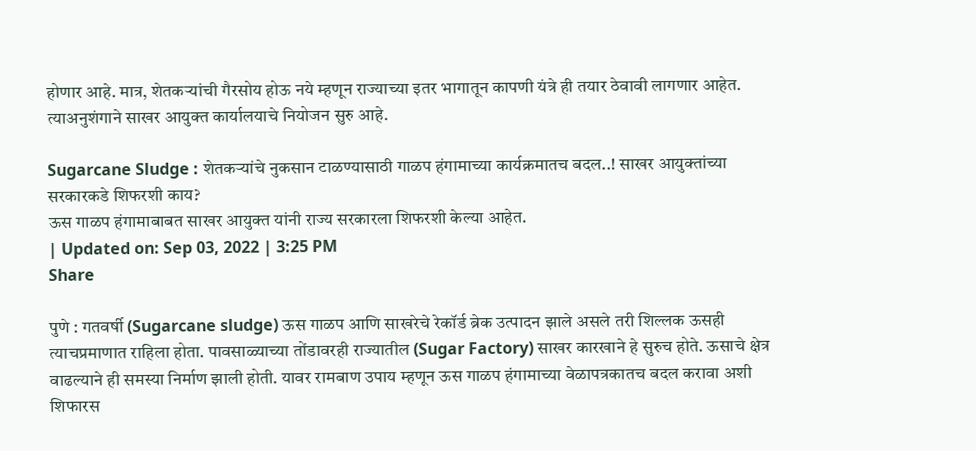होणार आहे. मात्र, शेतकऱ्यांची गैरसोय होऊ नये म्हणून राज्याच्या इतर भागातून कापणी यंत्रे ही तयार ठेवावी लागणार आहेत. त्याअनुशंगाने साखर आयुक्त कार्यालयाचे नियोजन सुरु आहे.

Sugarcane Sludge : शेतकऱ्यांचे नुकसान टाळण्यासाठी गाळप हंगामाच्या कार्यक्रमातच बदल..! साखर आयुक्तांच्या सरकारकडे शिफरशी काय?
ऊस गाळप हंगामाबाबत साखर आयुक्त यांनी राज्य सरकारला शिफरशी केल्या आहेत.
| Updated on: Sep 03, 2022 | 3:25 PM
Share

पुणे : गतवर्षी (Sugarcane sludge) ऊस गाळप आणि साखरेचे रेकॉर्ड ब्रेक उत्पादन झाले असले तरी शिल्लक ऊसही त्याचप्रमाणात राहिला होता. पावसाळ्याच्या तोंडावरही राज्यातील (Sugar Factory) साखर कारखाने हे सुरुच होते. ऊसाचे क्षेत्र वाढल्याने ही समस्या निर्माण झाली होती. यावर रामबाण उपाय म्हणून ऊस गाळप हंगामाच्या वेळापत्रकातच बदल करावा अशी शिफारस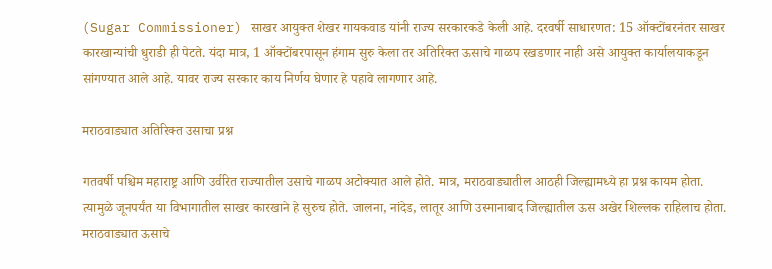(Sugar Commissioner) साखर आयुक्त शेखर गायकवाड यांनी राज्य सरकारकडे केली आहे. दरवर्षी साधारणत: 15 ऑक्टोंबरनंतर साखर कारखान्यांची धुराडी ही पेटते. यंदा मात्र, 1 ऑक्टोंबरपासून हंगाम सुरु केला तर अतिरिक्त ऊसाचे गाळप रखडणार नाही असे आयुक्त कार्यालयाकडून सांगण्यात आले आहे. यावर राज्य सरकार काय निर्णय घेणार हे पहावे लागणार आहे.

मराठवाड्यात अतिरिक्त उसाचा प्रश्न

गतवर्षी पश्चिम महाराष्ट्र आणि उर्वरित राज्यातील उसाचे गाळप अटोक्यात आले होते. मात्र, मराठवाड्यातील आठही जिल्ह्यामध्ये हा प्रश्न कायम होता. त्यामुळे जूनपर्यंत या विभागातील साखर कारखाने हे सुरुच होते. जालना, नांदेड, लातूर आणि उस्मानाबाद जिल्ह्यातील ऊस अखेर शिल्लक राहिलाच होता. मराठवाड्यात ऊसाचे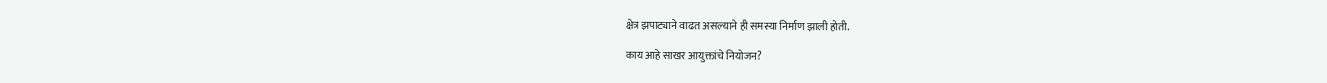क्षेत्र झपाट्याने वाढत असल्याने ही समस्या निर्माण झाली होती.

काय आहे साखर आयुक्तांचे नियोजन?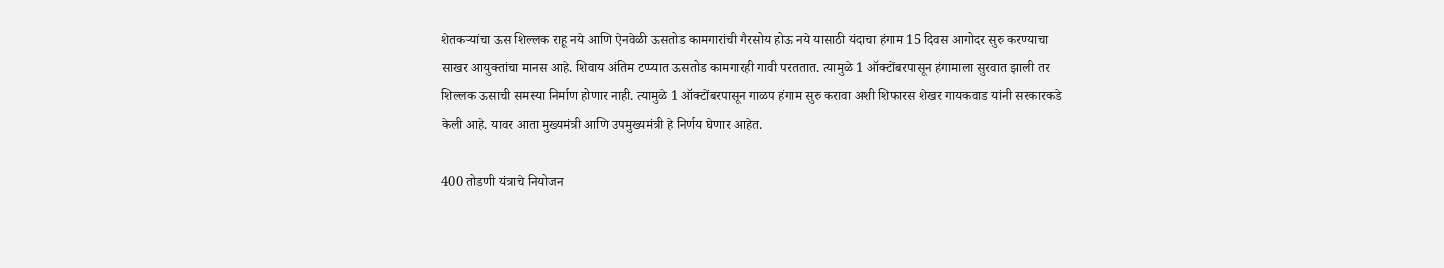शेतकऱ्यांचा ऊस शिल्लक राहू नये आणि ऐनवेळी ऊसतोड कामगारांची गैरसोय होऊ नये यासाठी यंदाचा हंगाम 15 दिवस आगोदर सुरु करण्याचा साखर आयुक्तांचा मानस आहे. शिवाय अंतिम टप्प्यात ऊसतोड कामगारही गावी परततात. त्यामुळे 1 ऑक्टोंबरपासून हंगामाला सुरवात झाली तर शिल्लक ऊसाची समस्या निर्माण होणार नाही. त्यामुळे 1 ऑक्टोंबरपासून गाळप हंगाम सुरु करावा अशी शिफारस शेखर गायकवाड यांनी सरकारकडे केली आहे. यावर आता मुख्यमंत्री आणि उपमुख्यमंत्री हे निर्णय घेणार आहेत.

400 तोडणी यंत्राचे नियोजन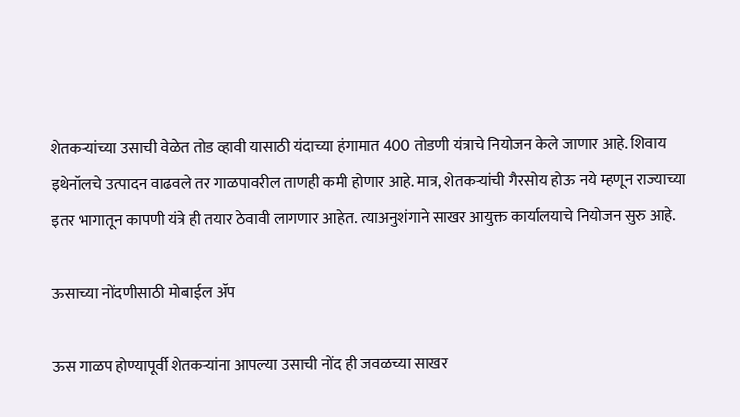शेतकऱ्यांच्या उसाची वेळेत तोड व्हावी यासाठी यंदाच्या हंगामात 400 तोडणी यंत्राचे नियोजन केले जाणार आहे. शिवाय इथेनॉलचे उत्पादन वाढवले तर गाळपावरील ताणही कमी होणार आहे. मात्र, शेतकऱ्यांची गैरसोय होऊ नये म्हणून राज्याच्या इतर भागातून कापणी यंत्रे ही तयार ठेवावी लागणार आहेत. त्याअनुशंगाने साखर आयुक्त कार्यालयाचे नियोजन सुरु आहे.

ऊसाच्या नोंदणीसाठी मोबाईल ॲप

ऊस गाळप होण्यापूर्वी शेतकऱ्यांना आपल्या उसाची नोंद ही जवळच्या साखर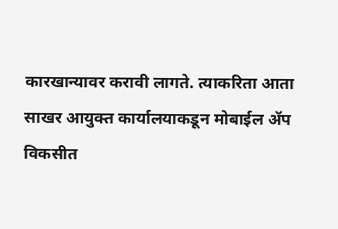कारखान्यावर करावी लागते. त्याकरिता आता साखर आयुक्त कार्यालयाकडून मोबाईल ॲप विकसीत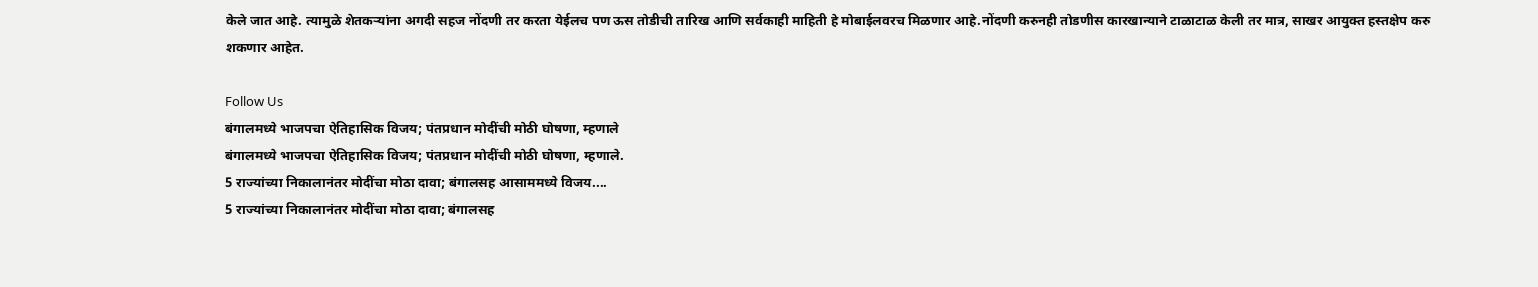केले जात आहे. त्यामुळे शेतकऱ्यांना अगदी सहज नोंदणी तर करता येईलच पण ऊस तोडीची तारिख आणि सर्वकाही माहिती हे मोबाईलवरच मिळणार आहे.नोंदणी करुनही तोडणीस कारखान्याने टाळाटाळ केली तर मात्र, साखर आयुक्त हस्तक्षेप करु शकणार आहेत.

Follow Us
बंगालमध्ये भाजपचा ऐतिहासिक विजय; पंतप्रधान मोदींची मोठी घोषणा, म्हणाले
बंगालमध्ये भाजपचा ऐतिहासिक विजय; पंतप्रधान मोदींची मोठी घोषणा, म्हणाले.
5 राज्यांच्या निकालानंतर मोदींचा मोठा दावा; बंगालसह आसाममध्ये विजय....
5 राज्यांच्या निकालानंतर मोदींचा मोठा दावा; बंगालसह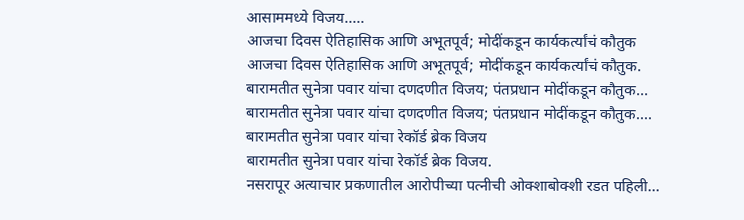आसाममध्ये विजय.....
आजचा दिवस ऐतिहासिक आणि अभूतपूर्व; मोदींकडून कार्यकर्त्यांचं कौतुक
आजचा दिवस ऐतिहासिक आणि अभूतपूर्व; मोदींकडून कार्यकर्त्यांचं कौतुक.
बारामतीत सुनेत्रा पवार यांचा दणदणीत विजय; पंतप्रधान मोदींकडून कौतुक...
बारामतीत सुनेत्रा पवार यांचा दणदणीत विजय; पंतप्रधान मोदींकडून कौतुक....
बारामतीत सुनेत्रा पवार यांचा रेकॉर्ड ब्रेक विजय
बारामतीत सुनेत्रा पवार यांचा रेकॉर्ड ब्रेक विजय.
नसरापूर अत्याचार प्रकणातील आरोपीच्या पत्नीची ओक्शाबोक्शी रडत पहिली...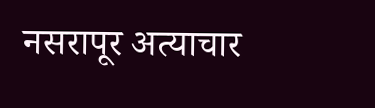नसरापूर अत्याचार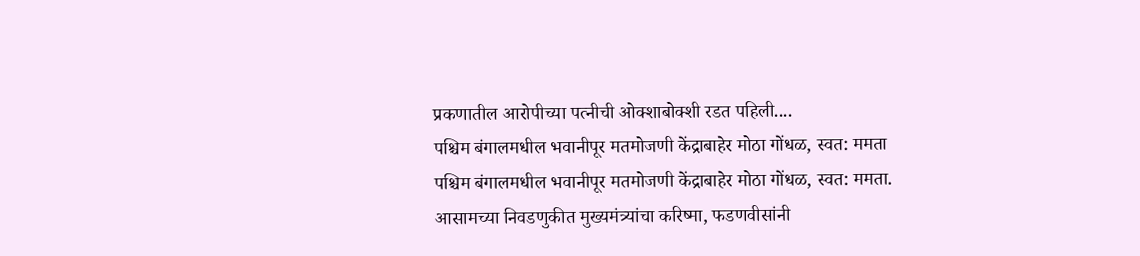प्रकणातील आरोपीच्या पत्नीची ओक्शाबोक्शी रडत पहिली....
पश्चिम बंगालमधील भवानीपूर मतमोजणी केंद्राबाहेर मोठा गोंधळ, स्वत: ममता
पश्चिम बंगालमधील भवानीपूर मतमोजणी केंद्राबाहेर मोठा गोंधळ, स्वत: ममता.
आसामच्या निवडणुकीत मुख्यमंत्र्यांचा करिष्मा, फडणवीसांनी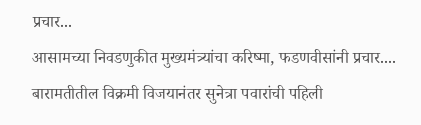प्रचार...
आसामच्या निवडणुकीत मुख्यमंत्र्यांचा करिष्मा, फडणवीसांनी प्रचार....
बारामतीतील विक्रमी विजयानंतर सुनेत्रा पवारांची पहिली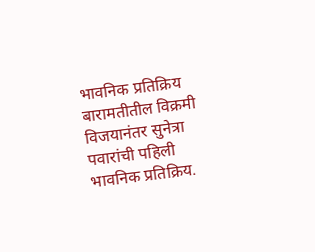भावनिक प्रतिक्रिय
बारामतीतील विक्रमी विजयानंतर सुनेत्रा पवारांची पहिली भावनिक प्रतिक्रिय.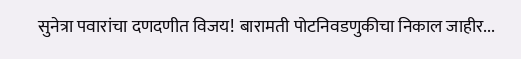सुनेत्रा पवारांचा दणदणीत विजय! बारामती पोटनिवडणुकीचा निकाल जाहीर...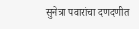सुनेत्रा पवारांचा दणदणीत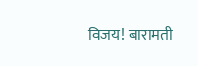विजय! बारामती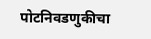पोटनिवडणुकीचा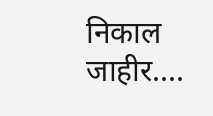निकाल जाहीर....